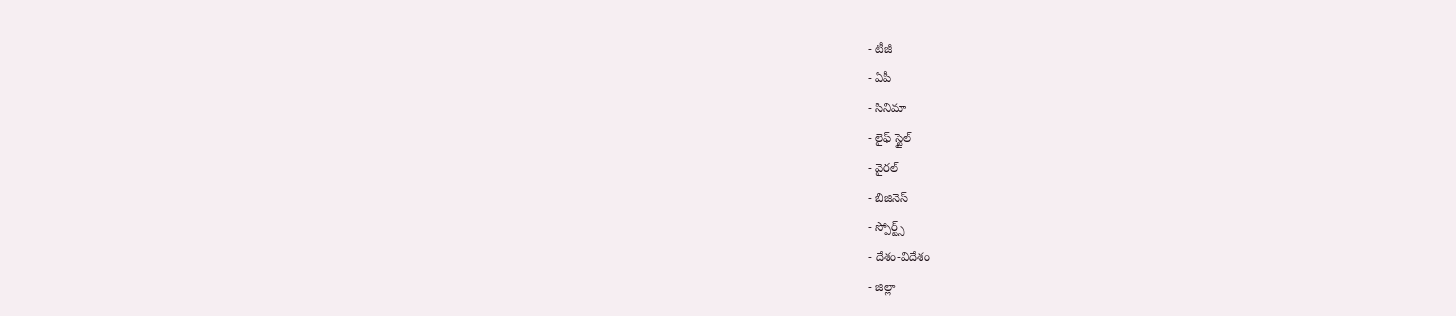- టీజీ
- ఏపీ
- సినిమా
- లైఫ్ స్టైల్
- వైరల్
- బిజినెస్
- స్పోర్ట్స్
- దేశం-విదేశం
- జిల్లా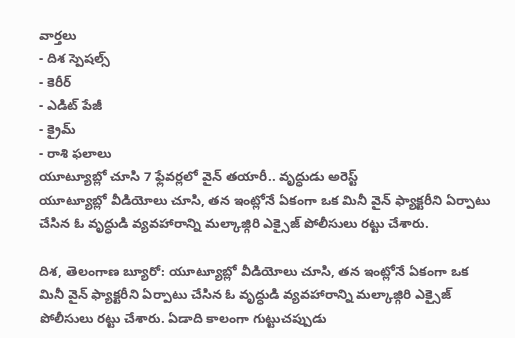వార్తలు
- దిశ స్పెషల్స్
- కెరీర్
- ఎడిట్ పేజీ
- క్రైమ్
- రాశి ఫలాలు
యూట్యూబ్లో చూసి 7 ఫ్లేవర్లలో వైన్ తయారీ.. వృద్ధుడు అరెస్ట్
యూట్యూబ్లో వీడియోలు చూసి, తన ఇంట్లోనే ఏకంగా ఒక మినీ వైన్ ఫ్యాక్టరీని ఏర్పాటు చేసిన ఓ వృద్ధుడి వ్యవహారాన్ని మల్కాజ్గిరి ఎక్సైజ్ పోలీసులు రట్టు చేశారు.

దిశ, తెలంగాణ బ్యూరో: యూట్యూబ్లో వీడియోలు చూసి, తన ఇంట్లోనే ఏకంగా ఒక మినీ వైన్ ఫ్యాక్టరీని ఏర్పాటు చేసిన ఓ వృద్ధుడి వ్యవహారాన్ని మల్కాజ్గిరి ఎక్సైజ్ పోలీసులు రట్టు చేశారు. ఏడాది కాలంగా గుట్టుచప్పుడు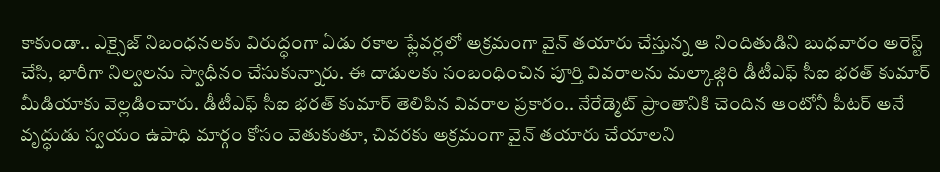కాకుండా.. ఎక్సైజ్ నిబంధనలకు విరుద్ధంగా ఏడు రకాల ఫ్లేవర్లలో అక్రమంగా వైన్ తయారు చేస్తున్న ఆ నిందితుడిని బుధవారం అరెస్ట్ చేసి, భారీగా నిల్వలను స్వాధీనం చేసుకున్నారు. ఈ దాడులకు సంబంధించిన పూర్తి వివరాలను మల్కాజ్గిరి డీటీఎఫ్ సీఐ భరత్ కుమార్ మీడియాకు వెల్లడించారు. డీటీఎఫ్ సీఐ భరత్ కుమార్ తెలిపిన వివరాల ప్రకారం.. నేరేడ్మెట్ ప్రాంతానికి చెందిన ఆంటోనీ పీటర్ అనే వృద్ధుడు స్వయం ఉపాధి మార్గం కోసం వెతుకుతూ, చివరకు అక్రమంగా వైన్ తయారు చేయాలని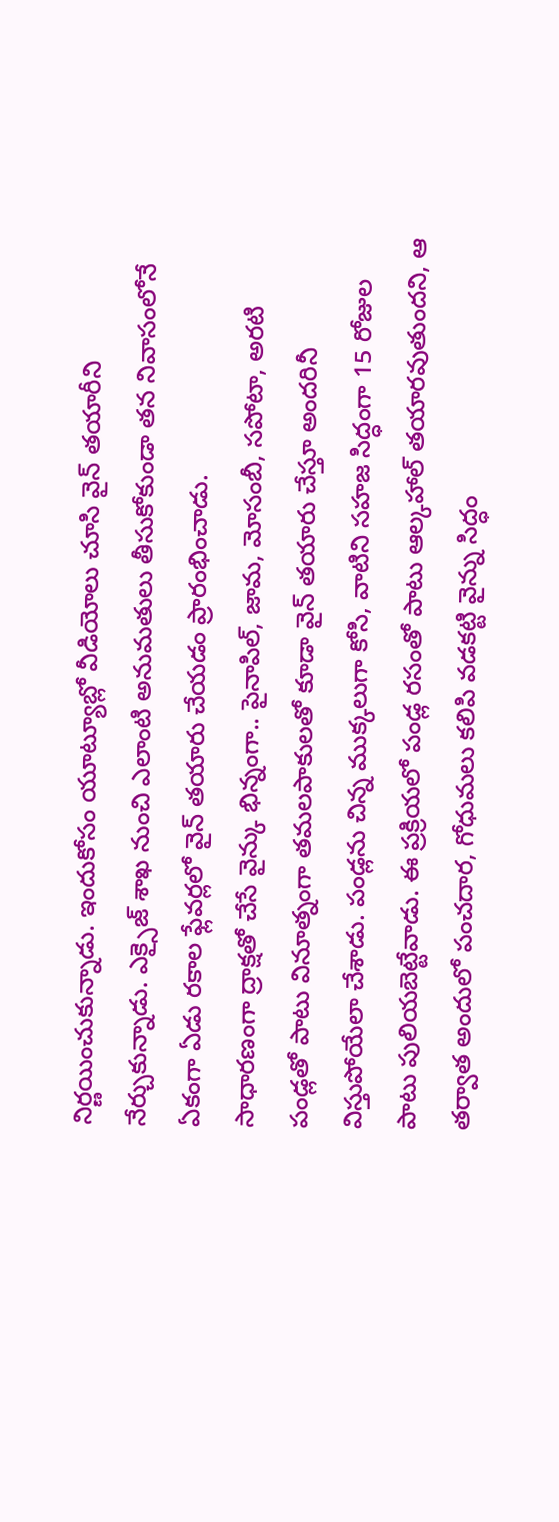నిర్ణయించుకున్నాడు. ఇందుకోసం యూట్యూబ్లో వీడియోలు చూసి వైన్ తయారీని నేర్చుకున్నాడు. ఎక్సైజ్ శాఖ నుంచి ఎలాంటి అనుమతులు తీసుకోకుండా తన నివాసంలోనే ఏకంగా ఏడు రకాల ఫ్లేవర్లలో వైన్ తయారు చేయడం ప్రారంభించాడు.
సాధారణంగా ద్రాక్షతో చేసే వైన్కు భిన్నంగా.. పైనాపిల్, జామ, మోసంబీ, సపోటా, అరటి పండ్లతో పాటు వినూత్నంగా తమలపాకులతో కూడా వైన్ తయారు చేస్తూ అందరినీ విస్తుపోయేలా చేశాడు. పండ్లను చిన్న ముక్కలుగా కోసి, వాటిని సహజ సిద్ధంగా 15 రోజుల పాటు పులియబెట్టేవాడు. ఈ ప్రక్రియలో పండ్ల రసంతో పాటు ఆల్కహాల్ తయారవుతుందని, ఆ తర్వాత అందులో పంచదార, గోధుమలు కలిపి వడకట్టి వైన్ను సిద్ధం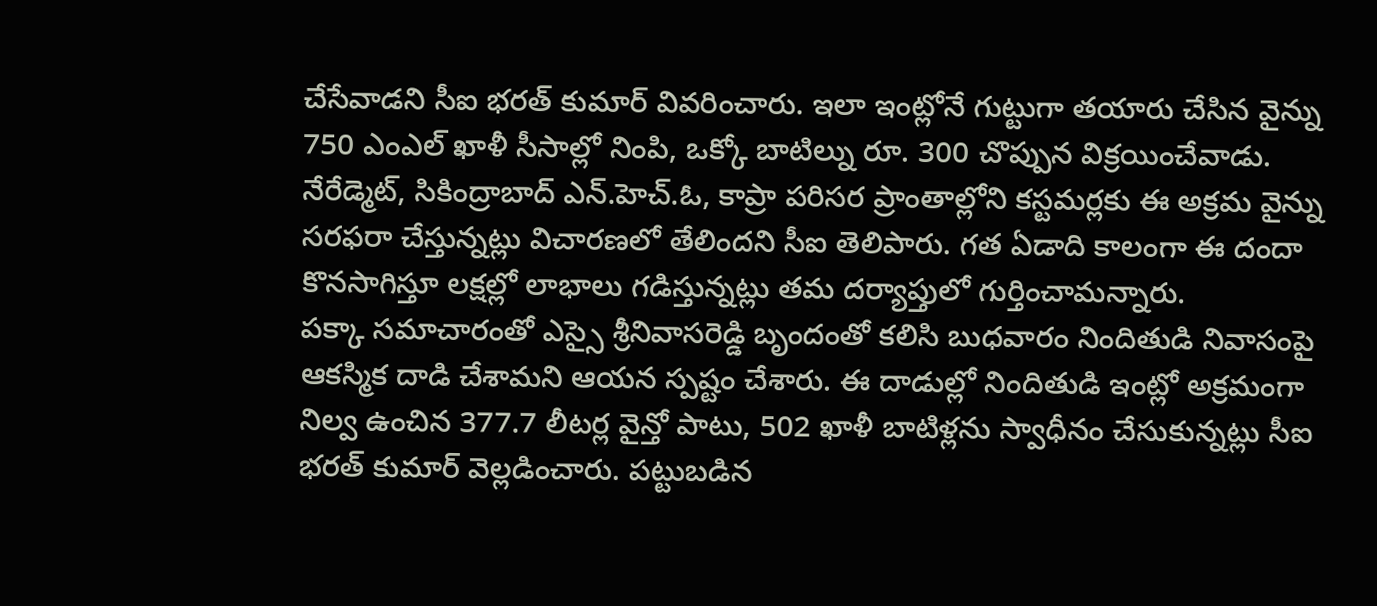చేసేవాడని సీఐ భరత్ కుమార్ వివరించారు. ఇలా ఇంట్లోనే గుట్టుగా తయారు చేసిన వైన్ను 750 ఎంఎల్ ఖాళీ సీసాల్లో నింపి, ఒక్కో బాటిల్ను రూ. 300 చొప్పున విక్రయించేవాడు. నేరేడ్మెట్, సికింద్రాబాద్ ఎన్.హెచ్.ఓ, కాప్రా పరిసర ప్రాంతాల్లోని కస్టమర్లకు ఈ అక్రమ వైన్ను సరఫరా చేస్తున్నట్లు విచారణలో తేలిందని సీఐ తెలిపారు. గత ఏడాది కాలంగా ఈ దందా కొనసాగిస్తూ లక్షల్లో లాభాలు గడిస్తున్నట్లు తమ దర్యాప్తులో గుర్తించామన్నారు.
పక్కా సమాచారంతో ఎస్సై శ్రీనివాసరెడ్డి బృందంతో కలిసి బుధవారం నిందితుడి నివాసంపై ఆకస్మిక దాడి చేశామని ఆయన స్పష్టం చేశారు. ఈ దాడుల్లో నిందితుడి ఇంట్లో అక్రమంగా నిల్వ ఉంచిన 377.7 లీటర్ల వైన్తో పాటు, 502 ఖాళీ బాటిళ్లను స్వాధీనం చేసుకున్నట్లు సీఐ భరత్ కుమార్ వెల్లడించారు. పట్టుబడిన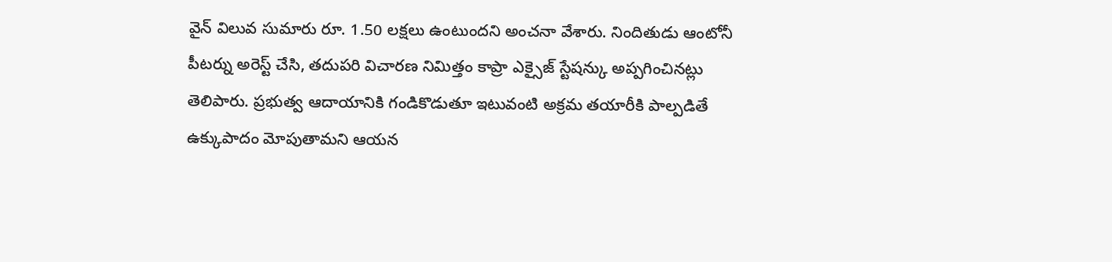వైన్ విలువ సుమారు రూ. 1.50 లక్షలు ఉంటుందని అంచనా వేశారు. నిందితుడు ఆంటోనీ పీటర్ను అరెస్ట్ చేసి, తదుపరి విచారణ నిమిత్తం కాప్రా ఎక్సైజ్ స్టేషన్కు అప్పగించినట్లు తెలిపారు. ప్రభుత్వ ఆదాయానికి గండికొడుతూ ఇటువంటి అక్రమ తయారీకి పాల్పడితే ఉక్కుపాదం మోపుతామని ఆయన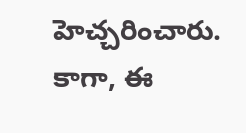హెచ్చరించారు. కాగా, ఈ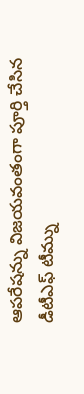ఆపరేషన్ను విజయవంతంగా పూర్తి చేసిన డీటీఎఫ్ టీమ్ను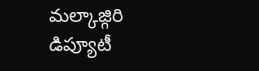మల్కాజ్గిరి డిప్యూటీ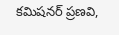కమిషనర్ ప్రణవి,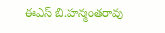ఈఎస్ బి.హన్మంతరావు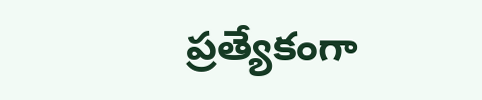ప్రత్యేకంగా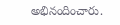అభినందించారు.